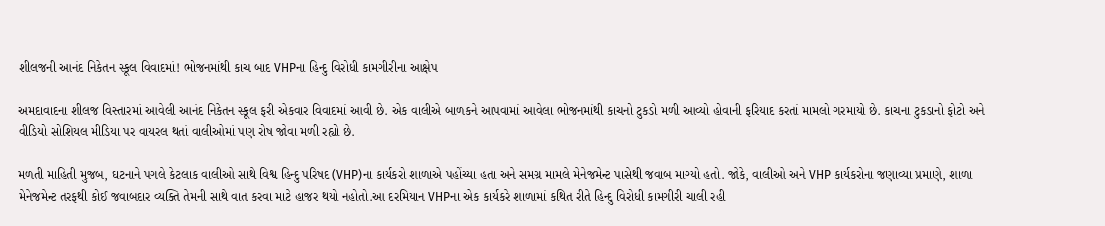શીલજની આનંદ નિકેતન સ્કૂલ વિવાદમાં! ભોજનમાંથી કાચ બાદ VHPના હિન્દુ વિરોધી કામગીરીના આક્ષેપ

અમદાવાદના શીલજ વિસ્તારમાં આવેલી આનંદ નિકેતન સ્કૂલ ફરી એકવાર વિવાદમાં આવી છે. એક વાલીએ બાળકને આપવામાં આવેલા ભોજનમાંથી કાચનો ટુકડો મળી આવ્યો હોવાની ફરિયાદ કરતાં મામલો ગરમાયો છે. કાચના ટુકડાનો ફોટો અને વીડિયો સોશિયલ મીડિયા પર વાયરલ થતાં વાલીઓમાં પણ રોષ જોવા મળી રહ્યો છે.

મળતી માહિતી મુજબ, ઘટનાને પગલે કેટલાક વાલીઓ સાથે વિશ્વ હિન્દુ પરિષદ (VHP)ના કાર્યકરો શાળાએ પહોંચ્યા હતા અને સમગ્ર મામલે મેનેજમેન્ટ પાસેથી જવાબ માગ્યો હતો. જોકે, વાલીઓ અને VHP કાર્યકરોના જણાવ્યા પ્રમાણે, શાળા મેનેજમેન્ટ તરફથી કોઈ જવાબદાર વ્યક્તિ તેમની સાથે વાત કરવા માટે હાજર થયો નહોતો.આ દરમિયાન VHPના એક કાર્યકરે શાળામાં કથિત રીતે હિન્દુ વિરોધી કામગીરી ચાલી રહી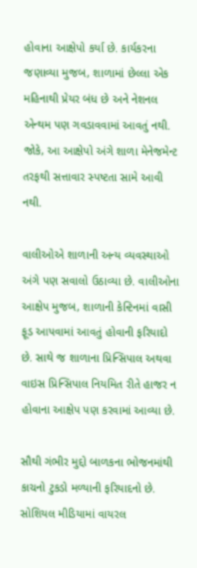હોવાના આક્ષેપો કર્યા છે. કાર્યકરના જણાવ્યા મુજબ, શાળામાં છેલ્લા એક મહિનાથી પ્રેયર બંધ છે અને નેશનલ એન્થમ પણ ગવડાવવામાં આવતું નથી. જોકે, આ આક્ષેપો અંગે શાળા મેનેજમેન્ટ તરફથી સત્તાવાર સ્પષ્ટતા સામે આવી નથી.

વાલીઓએ શાળાની અન્ય વ્યવસ્થાઓ અંગે પણ સવાલો ઉઠાવ્યા છે. વાલીઓના આક્ષેપ મુજબ, શાળાની કેન્ટિનમાં વાસી ફૂડ આપવામાં આવતું હોવાની ફરિયાદો છે. સાથે જ શાળાના પ્રિન્સિપાલ અથવા વાઇસ પ્રિન્સિપાલ નિયમિત રીતે હાજર ન હોવાના આક્ષેપ પણ કરવામાં આવ્યા છે.

સૌથી ગંભીર મુદ્દો બાળકના ભોજનમાંથી કાચનો ટુકડો મળ્યાની ફરિયાદનો છે. સોશિયલ મીડિયામાં વાયરલ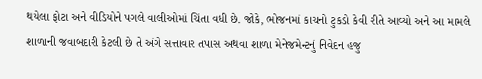થયેલા ફોટા અને વીડિયોને પગલે વાલીઓમાં ચિંતા વધી છે. જોકે, ભોજનમાં કાચનો ટુકડો કેવી રીતે આવ્યો અને આ મામલે શાળાની જવાબદારી કેટલી છે તે અંગે સત્તાવાર તપાસ અથવા શાળા મેનેજમેન્ટનું નિવેદન હજુ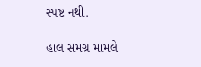સ્પષ્ટ નથી.

હાલ સમગ્ર મામલે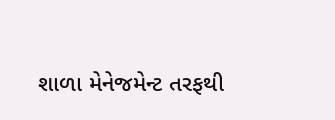શાળા મેનેજમેન્ટ તરફથી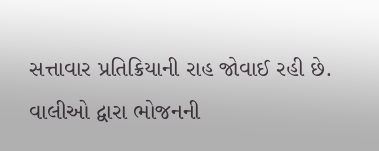સત્તાવાર પ્રતિક્રિયાની રાહ જોવાઈ રહી છે. વાલીઓ દ્વારા ભોજનની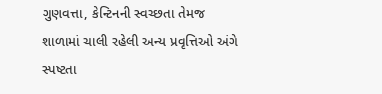ગુણવત્તા, કેન્ટિનની સ્વચ્છતા તેમજ શાળામાં ચાલી રહેલી અન્ય પ્રવૃત્તિઓ અંગે સ્પષ્ટતા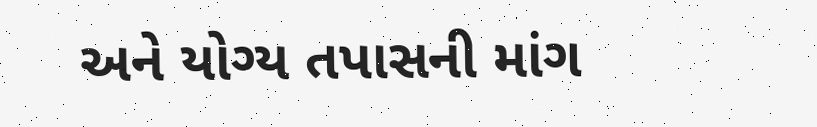અને યોગ્ય તપાસની માંગ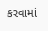કરવામાં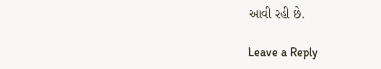આવી રહી છે.

Leave a Reply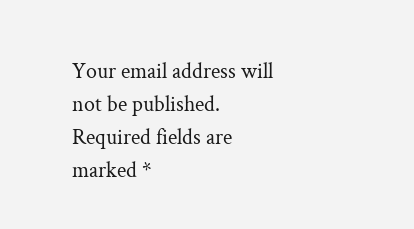Your email address will not be published. Required fields are marked *